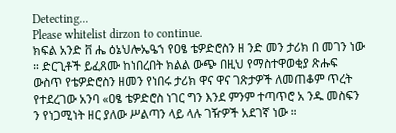Detecting...
Please whitelist dirzon to continue.
ክፍል አንድ ቨ ሔ ዕኔህሎኤዔኀ የዐፄ ቴዎድሮስን ዘ ንድ መን ታሪክ በ መገን ነው ። ድርጊቶች ይፈጸሙ ከነበረበት ክልል ውጭ በዚህ የማስተዋወቂያ ጽሑፍ ውስጥ የቴዎድሮስን ዘመን የነበሩ ታሪክ ዋና ዋና ገጽታዎች ለመጠቆም ጥረት የተደረገው አንባ «ዐፄ ቴዎድሮስ ነገር ግን እንደ ምንም ተጣጥሮ አ ንዱ መስፍን ን የነጋሚነት ዘር ያለው ሥልጣን ላይ ላሉ ገዥዎች አደገኛ ነው ።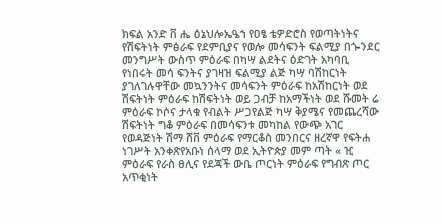ክፍል አንድ ቨ ሔ ዕኔህሎኤዔኀ የዐፄ ቴዎድሮስ የወጣትነትና የሽፍትነት ምፅራፍ የደምቢያና የወሎ መሳፍንት ፍልሚያ በጐንደር መንግሥት ውስጥ ምዕራፍ በካሣ ልደትና ዕድገት አካባቢ የነበሩት መሳ ፍንትና ያገዛዝ ፍልሚያ ልጅ ካሣ ባሽከርነት ያገለገሉዋቸው መኳንንትና መሳፍንት ምዕራፍ ከአሽከርነት ወደ ሽፍትነት ምዕራፍ ከሽፍትነት ወይ ጋብቻ ከአማችነት ወደ ሹመት ሬ ምዕራፍ ኮሶና ታላቁ የብልት ሥጋየልጅ ካሣ ቅያሜና የመጨረሻው ሽፍትነት ግቆ ምዕራፍ በመሳፍንቱ መካከል የውጭ አገር የወዳጅነት ሽማ ሸቨ ምዕራፍ የማርቆስ መንበርና ዘረኛዋ የፍትሐ ነገሥት አንቀጽየአቡነ ሰላማ ወደ ኢትዮጵያ መም ጣት « ዢ ምዕራፍ የራስ ፀሊና የደጃች ውቤ ጦርነት ምዕራፍ የግብጽ ጦር አጥቂነት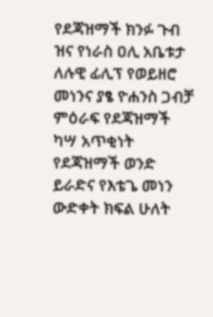የደጃዝማች ክንፉ ጉብ ዝና የነራስ ዐሊ አቤቱታ ለሉዊ ፊሊፕ የወይዘሮ መነንና ያፄ ዮሐንስ ጋብቻ ምዕራፍ የደጃዝማች ካሣ አጥቂነት የደጃዝማች ወንድ ይራድና የእቴጌ መነን ውድቀት ክፍል ሁለት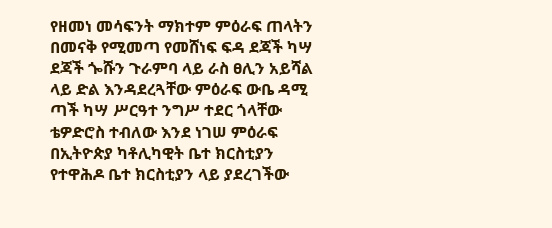የዘመነ መሳፍንት ማክተም ምዕራፍ ጠላትን በመናቅ የሚመጣ የመሸነፍ ፍዳ ደጃች ካሣ ደጃች ጐሹን ጉራምባ ላይ ራስ ፀሊን አይሻል ላይ ድል እንዳደረጓቸው ምዕራፍ ውቤ ዳሚ ጣች ካሣ ሥርዓተ ንግሥ ተደር ጎላቸው ቴዎድሮስ ተብለው እንደ ነገሠ ምዕራፍ በኢትዮጵያ ካቶሊካዊት ቤተ ክርስቲያን የተዋሕዶ ቤተ ክርስቲያን ላይ ያደረገችው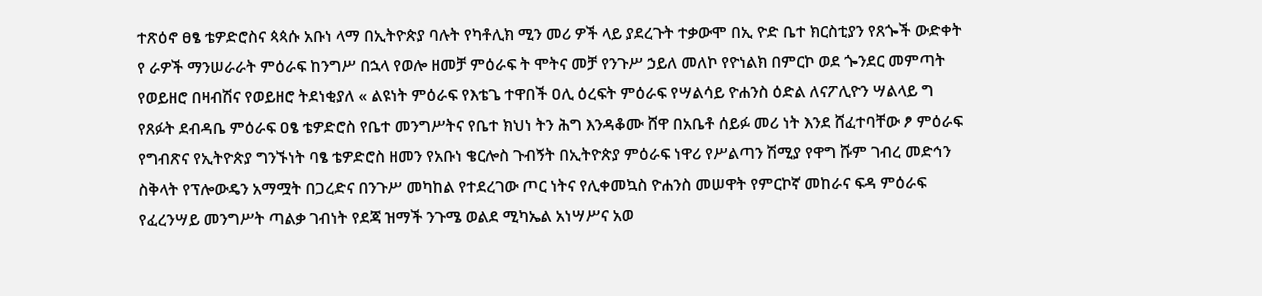ተጽዕኖ ፀፄ ቴዎድሮስና ጳጳሱ አቡነ ላማ በኢትዮጵያ ባሉት የካቶሊክ ሚን መሪ ዎች ላይ ያደረጉት ተቃውሞ በኢ ዮድ ቤተ ክርስቲያን የጸጐች ውድቀት የ ራዎች ማንሠራራት ምዕራፍ ከንግሥ በኋላ የወሎ ዘመቻ ምዕራፍ ት ሞትና መቻ የንጉሥ ኃይለ መለኮ የዮነልክ በምርኮ ወደ ጐንደር መምጣት የወይዘሮ በዛብሽና የወይዘሮ ትደነቂያለ « ልዩነት ምዕራፍ የእቴጌ ተዋበች ዐሊ ዕረፍት ምዕራፍ የሣልሳይ ዮሐንስ ዕድል ለናፖሊዮን ሣልላይ ግ የጸፉት ደብዳቤ ምዕራፍ ዐፄ ቴዎድሮስ የቤተ መንግሥትና የቤተ ክህነ ትን ሕግ እንዳቆሙ ሸዋ በአቤቶ ሰይፉ መሪ ነት እንደ ሸፈተባቸው ፆ ምዕራፍ የግብጽና የኢትዮጵያ ግንኙነት ባፄ ቴዎድሮስ ዘመን የአቡነ ቄርሎስ ጉብኝት በኢትዮጵያ ምዕራፍ ነዋሪ የሥልጣን ሽሚያ የዋግ ሹም ገብረ መድኅን ስቅላት የፕሎውዴን አማሟት በጋረድና በንጉሥ መካከል የተደረገው ጦር ነትና የሊቀመኳስ ዮሐንስ መሠዋት የምርኮኛ መከራና ፍዳ ምዕራፍ የፈረንሣይ መንግሥት ጣልቃ ገብነት የደጃ ዝማች ንጉሜ ወልደ ሚካኤል አነሣሥና አወ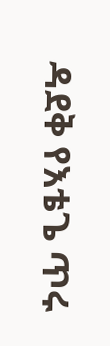ዳደቅ የእቴጌ ጥሩ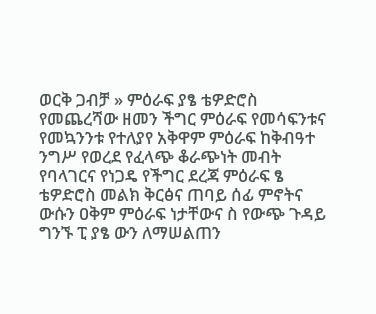ወርቅ ጋብቻ » ምዕራፍ ያፄ ቴዎድሮስ የመጨረሻው ዘመን ችግር ምዕራፍ የመሳፍንቱና የመኳንንቱ የተለያየ አቅዋም ምዕራፍ ከቅብዓተ ንግሥ የወረደ የፈላጭ ቆራጭነት መብት የባላገርና የነጋዴ የችግር ደረጃ ምዕራፍ ፄ ቴዎድሮስ መልክ ቅርፅና ጠባይ ሰፊ ምኖትና ውሱን ዐቅም ምዕራፍ ነታቸውና ስ የውጭ ጉዳይ ግንኙ ፒ ያፄ ውን ለማሠልጠን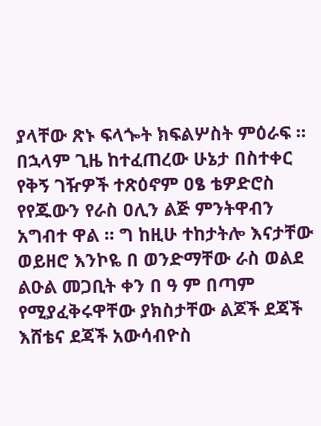ያላቸው ጽኑ ፍላጐት ክፍልሦስት ምዕራፍ ። በኋላም ጊዜ ከተፈጠረው ሁኔታ በስተቀር የቅኝ ገዥዎች ተጽዕኖም ዐፄ ቴዎድሮስ የየጁውን የራስ ዐሊን ልጅ ምንትዋብን አግብተ ዋል ። ግ ከዚሁ ተከታትሎ እናታቸው ወይዘሮ እንኮዬ በ ወንድማቸው ራስ ወልደ ልዑል መጋቢት ቀን በ ዓ ም በጣም የሚያፈቅሩዋቸው ያክስታቸው ልጆች ደጃች እሸቴና ደጃች አውሳብዮስ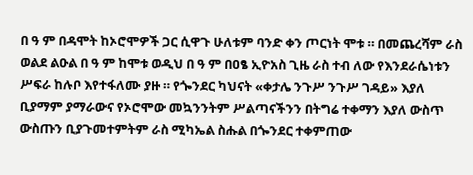በ ዓ ም በዳሞት ከኦሮሞዎች ጋር ሲዋጉ ሁለቱም ባንድ ቀን ጦርነት ሞቱ ። በመጨረሻም ራስ ወልደ ልዑል በ ዓ ም ከሞቱ ወዲህ በ ዓ ም በዐፄ ኢዮአስ ጊዜ ራስ ተብ ለው የእንደራሴነቱን ሥፍራ ከሉቦ እየተፋለሙ ያዙ ። የጐንደር ካህናት «ቀታሌ ንጉሥ ንጉሥ ገዳይ» እያለ ቢያማም ያማራውና የኦሮሞው መኳንንትም ሥልጣናችንን በትግሬ ተቀማን እያለ ውስጥ ውስጡን ቢያጉመተምትም ራስ ሚካኤል ስሑል በጐንደር ተቀምጠው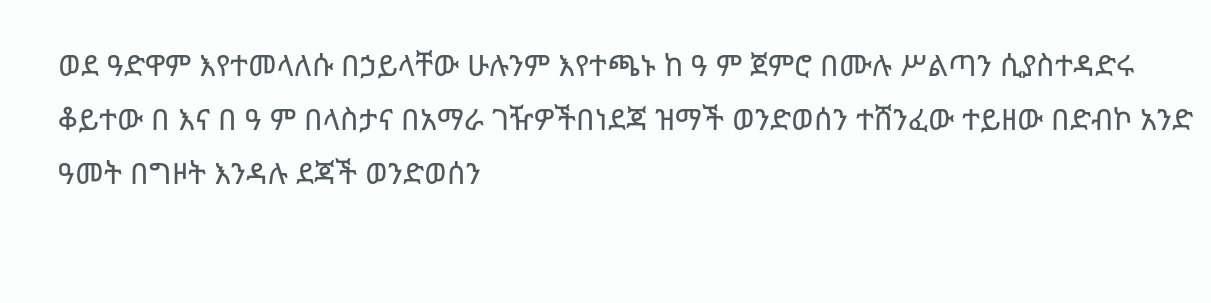ወደ ዓድዋም እየተመላለሱ በኃይላቸው ሁሉንም እየተጫኑ ከ ዓ ም ጀምሮ በሙሉ ሥልጣን ሲያስተዳድሩ ቆይተው በ እና በ ዓ ም በላስታና በአማራ ገዥዎችበነደጃ ዝማች ወንድወሰን ተሸንፈው ተይዘው በድብኮ አንድ ዓመት በግዞት እንዳሉ ደጃች ወንድወሰን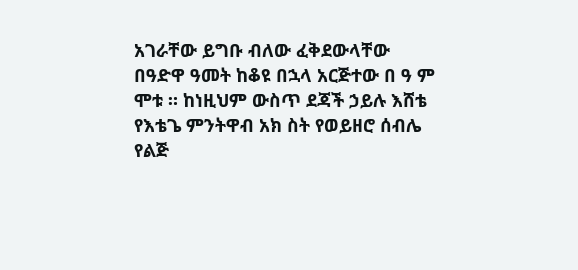አገራቸው ይግቡ ብለው ፈቅደውላቸው በዓድዋ ዓመት ከቆዩ በኋላ አርጅተው በ ዓ ም ሞቱ ። ከነዚህም ውስጥ ደጃች ኃይሉ እሸቴ የእቴጌ ምንትዋብ አክ ስት የወይዘሮ ሰብሌ የልጅ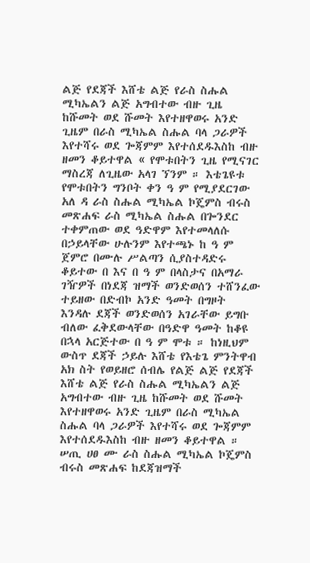ልጅ የደጃች እሸቴ ልጅ የራስ ስሑል ሚካኤልን ልጅ አግብተው ብዙ ጊዜ ከሹመት ወደ ሹመት እየተዘዋወሩ አንድ ጊዜም በራስ ሚካኤል ስሑል ባላ ጋራዎች እየተሻሩ ወደ ጐጃምም እየተሰደዱእስከ ብዙ ዘመን ቆይተዋል « የሞቱበትን ጊዜ የሚናገር ማስረጃ ለጊዜው አላገ ኘንም ። እቴጌዩቱ የሞቱበትን ግንቦት ቀን ዓ ም የሚያደርገው አለ ዳ ራስ ስሑል ሚካኤል ኮጄምስ ብሩስ መጽሐፍ ራስ ሚካኤል ስሑል በጐንደር ተቀምጠው ወደ ዓድዋም እየተመላለሱ በኃይላቸው ሁሉንም እየተጫኑ ከ ዓ ም ጀምሮ በሙሉ ሥልጣን ሲያስተዳድሩ ቆይተው በ እና በ ዓ ም በላስታና በአማራ ገዥዎች በነደጃ ዝማች ወንድወሰን ተሸንፈው ተይዘው በድብኮ አንድ ዓመት በግዞት እንዳሉ ደጃች ወንድወሰን አገራቸው ይግቡ ብለው ፈቅደውላቸው በዓድዋ ዓመት ከቆዩ በኋላ አርጅተው በ ዓ ም ሞቱ ። ከነዚህም ውስጥ ደጃች ኃይሉ እሸቴ የእቴጌ ምንትዋብ አክ ስት የወይዘሮ ሰብሌ የልጅ ልጅ የደጃች እሸቴ ልጅ የራስ ስሑል ሚካኤልን ልጅ አግብተው ብዙ ጊዜ ከሹመት ወደ ሹመት እየተዘዋወሩ አንድ ጊዜም በራስ ሚካኤል ስሑል ባላ ጋራዎች እየተሻሩ ወደ ጐጃምም እየተሰደዱእስከ ብዙ ዘመን ቆይተዋል ። ሠጢ ሀፀ ሙ ራስ ስሑል ሚካኤል ኮጄምስ ብሩስ መጽሐፍ ከደጃዝማች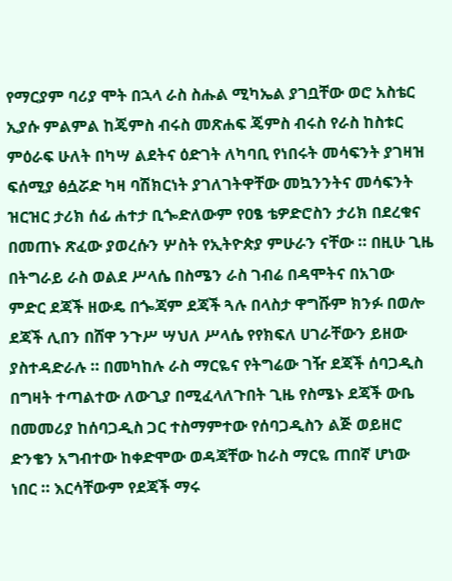የማርያም ባሪያ ሞት በኋላ ራስ ስሑል ሚካኤል ያገቧቸው ወሮ አስቴር ኢያሱ ምልምል ከጄምስ ብሩስ መጽሐፍ ጄምስ ብሩስ የራስ ከስቱር ምዕራፍ ሁለት በካሣ ልደትና ዕድገት ለካባቢ የነበሩት መሳፍንት ያገዛዝ ፍሰሚያ ፅሷሯድ ካዛ ባሽክርነት ያገለገትዋቸው መኳንንትና መሳፍንት ዝርዝር ታሪክ ሰፊ ሐተታ ቢጐድለውም የዐፄ ቴዎድሮስን ታሪክ በደረቁና በመጠኑ ጽፈው ያወረሱን ሦስት የኢትዮጵያ ምሁራን ናቸው ። በዚሁ ጊዜ በትግራይ ራስ ወልደ ሥላሴ በስሜን ራስ ገብሬ በዳሞትና በአገው ምድር ደጃች ዘውዴ በጐጃም ደጃች ጓሉ በላስታ ዋግሹም ክንፉ በወሎ ደጃች ሊበን በሸዋ ንጉሥ ሣህለ ሥላሴ የየክፍለ ሀገራቸውን ይዘው ያስተዳድራሉ ። በመካከሉ ራስ ማርዬና የትግሬው ገዥ ደጃች ሰባጋዲስ በግዛት ተጣልተው ለውጊያ በሚፈላለጉበት ጊዜ የስሜኑ ደጃች ውቤ በመመሪያ ከሰባጋዲስ ጋር ተስማምተው የሰባጋዲስን ልጅ ወይዘሮ ድንቄን አግብተው ከቀድሞው ወዳጃቸው ከራስ ማርዬ ጠበኛ ሆነው ነበር ። እርሳቸውም የደጃች ማሩ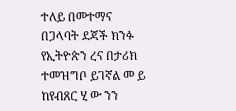ተለይ በመተማና በጋላባት ደጃች ክንፉ የኢትዮጵን ረና በታሪክ ተመዝግቦ ይገኛል መ ይ ከየብጸር ሂ ው ንን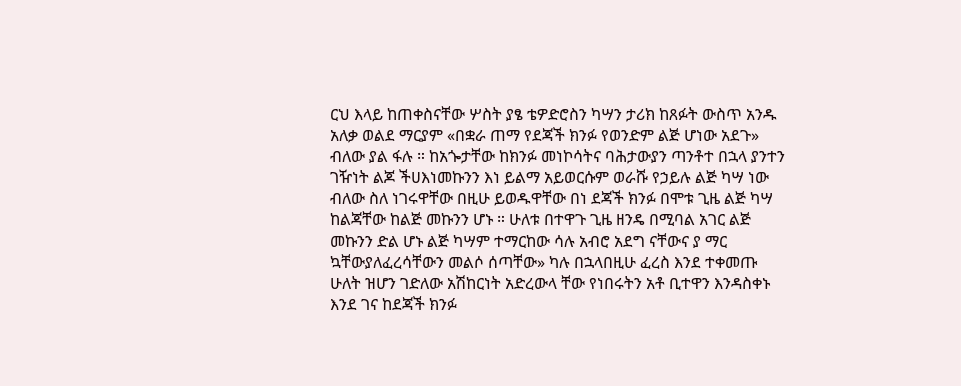ርህ እላይ ከጠቀስናቸው ሦስት ያፄ ቴዎድሮስን ካሣን ታሪክ ከጸፉት ውስጥ አንዱ አለቃ ወልደ ማርያም «በቋራ ጠማ የደጃች ክንፉ የወንድም ልጅ ሆነው አደጉ» ብለው ያል ፋሉ ። ከአጐታቸው ከክንፉ መነኮሳትና ባሕታውያን ጣንቶተ በኋላ ያንተን ገዥነት ልጆ ችሀእነመኩንን እነ ይልማ አይወርሱም ወራሹ የኃይሉ ልጅ ካሣ ነው ብለው ስለ ነገሩዋቸው በዚሁ ይወዱዋቸው በነ ደጃች ክንፉ በሞቱ ጊዜ ልጅ ካሣ ከልጃቸው ከልጅ መኩንን ሆኑ ። ሁለቱ በተዋጉ ጊዜ ዘንዴ በሚባል አገር ልጅ መኩንን ድል ሆኑ ልጅ ካሣም ተማርከው ሳሉ አብሮ አደግ ናቸውና ያ ማር ኳቸውያለፈረሳቸውን መልሶ ሰጣቸው» ካሉ በኋላበዚሁ ፈረስ እንደ ተቀመጡ ሁለት ዝሆን ገድለው አሽከርነት አድረውላ ቸው የነበሩትን አቶ ቢተዋን እንዳስቀኑ እንደ ገና ከደጃች ክንፉ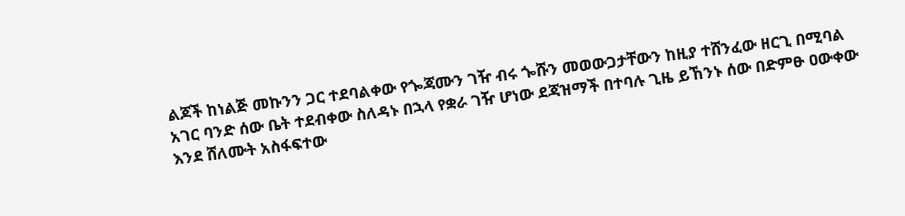ልጆች ከነልጅ መኩንን ጋር ተደባልቀው የጐጃሙን ገዥ ብሩ ጐሹን መወውጋታቸውን ከዚያ ተሸንፈው ዘርጊ በሚባል አገር ባንድ ሰው ቤት ተደብቀው ስለዳኑ በኋላ የቋራ ገዥ ሆነው ደጃዝማች በተባሉ ጊዜ ይኸንኑ ሰው በድምፁ ዐውቀው እንደ ሸለሙት አስፋፍተው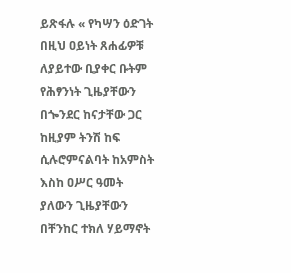ይጽፋሉ « የካሣን ዕድገት በዚህ ዐይነት ጸሐፊዎቹ ለያይተው ቢያቀር ቡትም የሕፃንነት ጊዜያቸውን በጐንደር ከናታቸው ጋር ከዚያም ትንሽ ከፍ ሲሉሮምናልባት ከአምስት እስከ ዐሥር ዓመት ያለውን ጊዜያቸውን በቸንከር ተክለ ሃይማኖት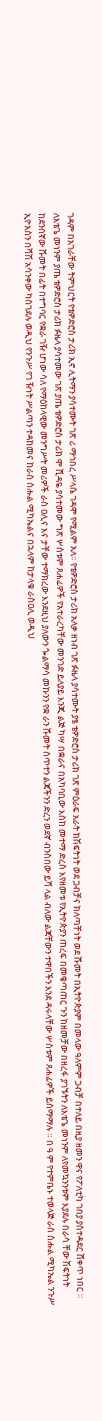ገዳም በአገራቸው ትምህርት የቴዎድሮስ ታሪክ ኢኖ ሊትማን ያሳተሙት ገጽ ሪ ማኅበረ ሥላሴ ገዳሞ የሚልም አለ። የቴዎድሮስ ታሪክ አለቃ ዘነብ ገጽ ፉዜላ ያሳተሙት ያፄ ቴዎድሮስ ታሪክ ገጽ ምዕራፍ አራት ክሽፍትነት ወደ ጋብቻና ክለጣቸነት ወደ ሹመት በኢትዮጵያም በመላው ዓለምም ጋብቻ በተለይ በዚያ ዘመን ዋና የፖለቲካ ገበያ ያስተዳደር ሸቀጥ ነበር ። ለእቴጌ መነንም ያጤ ቴዎድሮስ ታሪክ ፉዜላ ያሳተመው ገጽ ያጤ ቴዎድሮስ ታሪክ ሞ ሺዳዬ ያሳተመው ግጽ ሦስቱም ጸሐፊዎች የአተራረካቸው መንገድ ይለያይ እንጂ ልጅ ካሣ በቋራና በአካባቢው እስከ መተማ ድረስ እየዘመቱ የኢትዮጵያን ጠረፍ በመቄጣጠር ጉን ከዘመቻው በዘረፋ ያገኙትን ለእቴጌ መነንም ለየመኳንንቱም እያደሉ በራሳ ቸው ሽፍትነት ከደንበኛው ሹመት በፊት በተግባር የቋራ ገዥ ሆነው ሳለ የማዕከላዊው መንግሥት መሪዎች ራስ ዐሊና እና ታቸው ተማክረው እንደዚህ ያለውን ጐልማሳ መኩንን የቋ ራን ሹመት ሰጥተን ልጃችንን ድረን ወደኛ ብንስበው ይሻ ላል ብለው ልጃቸውን ተዋበችን እንደ ዳሩላቸው ሦስቱም ጸሐፊዎች ይስማማሉ ። በ ዓ ም የተምቤኑ ተወላጅ ራስ ስሑል ሚካኤል ንጉሥ ኢዮአስን በሻሽ አሳንቀው ካስገደሉ ወዲህ የንጉሥ የገ ዥነት ሥልጣን ተዳከመና ከራስ ስሑል ሚካኤልና በኋላም ከታላቁ ራስዐሊ ወዲህ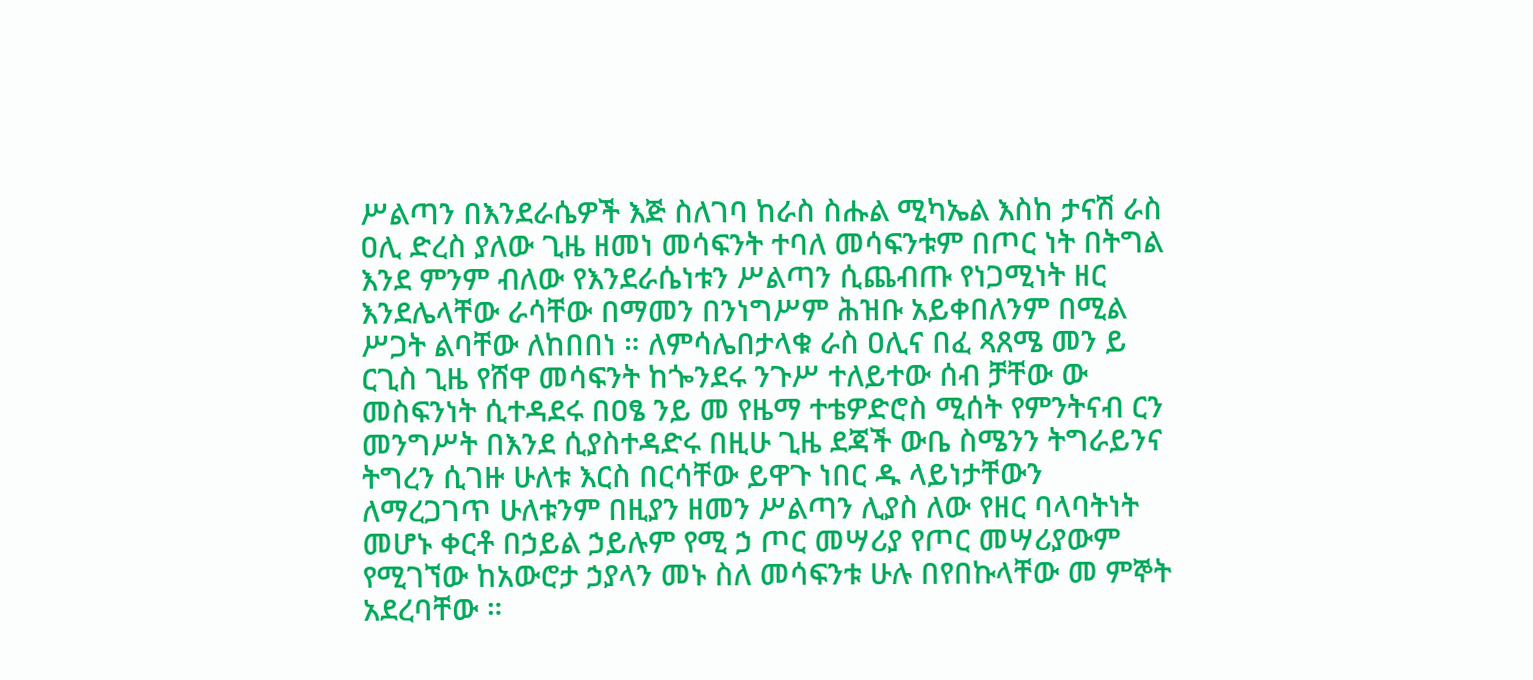ሥልጣን በእንደራሴዎች እጅ ስለገባ ከራስ ስሑል ሚካኤል እስከ ታናሽ ራስ ዐሊ ድረስ ያለው ጊዜ ዘመነ መሳፍንት ተባለ መሳፍንቱም በጦር ነት በትግል እንደ ምንም ብለው የእንደራሴነቱን ሥልጣን ሲጨብጡ የነጋሚነት ዘር እንደሌላቸው ራሳቸው በማመን በንነግሥም ሕዝቡ አይቀበለንም በሚል ሥጋት ልባቸው ለከበበነ ። ለምሳሌበታላቁ ራስ ዐሊና በፈ ጻጸሜ መን ይ ርጊስ ጊዜ የሸዋ መሳፍንት ከጐንደሩ ንጉሥ ተለይተው ሰብ ቻቸው ው መስፍንነት ሲተዳደሩ በዐፄ ንይ መ የዜማ ተቴዎድሮስ ሚሰት የምንትናብ ርን መንግሥት በእንደ ሲያስተዳድሩ በዚሁ ጊዜ ደጃች ውቤ ስሜንን ትግራይንና ትግረን ሲገዙ ሁለቱ እርስ በርሳቸው ይዋጉ ነበር ዱ ላይነታቸውን ለማረጋገጥ ሁለቱንም በዚያን ዘመን ሥልጣን ሊያስ ለው የዘር ባላባትነት መሆኑ ቀርቶ በኃይል ኃይሉም የሚ ኃ ጦር መሣሪያ የጦር መሣሪያውም የሚገኘው ከአውሮታ ኃያላን መኑ ስለ መሳፍንቱ ሁሉ በየበኩላቸው መ ምኞት አደረባቸው ።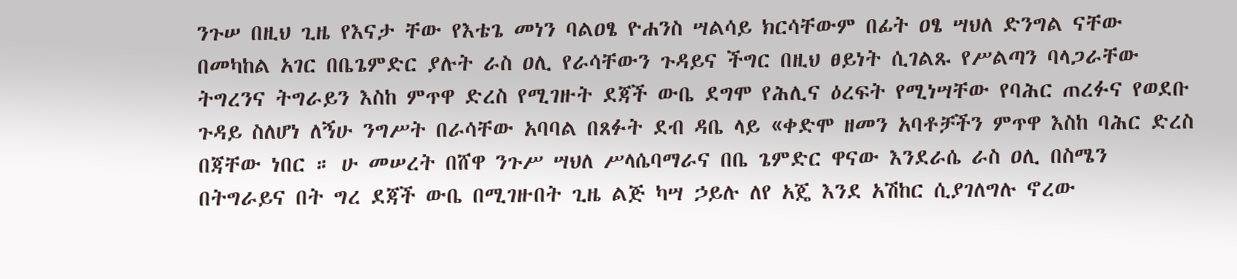ንጉሠ በዚህ ጊዜ የእናታ ቸው የእቴጌ መነን ባልዐፄ ዮሐንስ ሣልሳይ ክርሳቸውም በፊት ዐፄ ሣህለ ድንግል ናቸው በመካከል አገር በቤጌምድር ያሉት ራስ ዐሊ የራሳቸውን ጉዳይና ችግር በዚህ ፀይነት ሲገልጹ የሥልጣን ባላጋራቸው ትግረንና ትግራይን እስከ ምጥዋ ድረስ የሚገዙት ደጃች ውቤ ደግሞ የሕሊና ዕረፍት የሚነሣቸው የባሕር ጠረፉና የወደቡ ጉዳይ ስለሆነ ለኝሁ ንግሥት በራሳቸው አባባል በጸፉት ደብ ዳቤ ላይ «ቀድሞ ዘመን አባቶቻችን ምጥዋ እስከ ባሕር ድረስ በጃቸው ነበር ። ሁ መሠረት በሸዋ ንጉሥ ሣህለ ሥላሴባማራና በቤ ጌምድር ዋናው እንደራሴ ራስ ዐሊ በስሜን በትግራይና በት ግረ ደጃች ውቤ በሚገዙበት ጊዜ ልጅ ካሣ ኃይሉ ለየ አጄ እንደ አሽከር ሲያገለግሉ ኖረው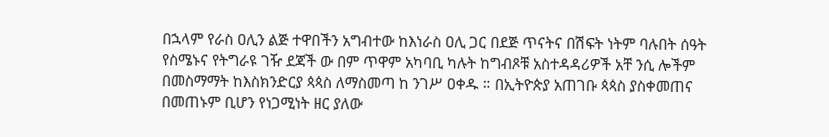በኋላም የራስ ዐሊን ልጅ ተዋበችን አግብተው ከእነራስ ዐሊ ጋር በደጅ ጥናትና በሽፍት ነትም ባሉበት ሰዓት የስሜኑና የትግራዩ ገዥ ደጃች ው በም ጥዋም አካባቢ ካሉት ከግብጾቹ አስተዳዳሪዎች አቸ ንሲ ሎችም በመስማማት ከእስክንድርያ ጳጳስ ለማስመጣ ከ ንገሥ ዐቀዱ ። በኢትዮጵያ አጠገቡ ጳጳስ ያስቀመጠና በመጠኑም ቢሆን የነጋሚነት ዘር ያለው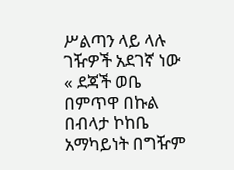ሥልጣን ላይ ላሉ ገዥዎች አደገኛ ነው « ደጃች ወቤ በምጥዋ በኩል በብላታ ኮከቤ አማካይነት በግዥም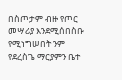በስጦታም ብዙ የጦር መሣሪያ እንደሚሰበስቡ የሚነግሠበት ንም የደረስጌ ማርያምን ቤተ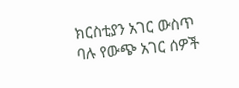ክርስቲያን አገር ውስጥ ባሉ የውጭ አገር ሰዎች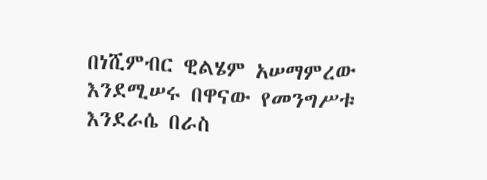በነሺምብር ዊልሄም አሠማምረው እንደሚሠሩ በዋናው የመንግሥቱ እንደራሴ በራስ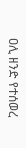ዐሊ ዘንድ የተሰወረ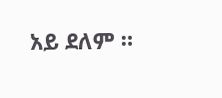አይ ደለም ።